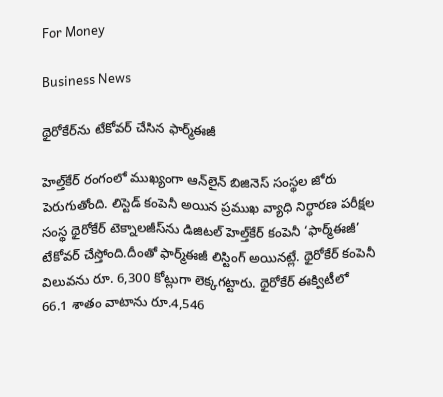For Money

Business News

థైరోకేర్‌ను టేకోవర్‌ చేసిన ఫార్మ్‌ఈజీ

హెల్త్‌కేర్‌ రంగంలో ముఖ్యంగా ఆన్‌లైన్‌ బిజినెస్‌ సంస్థల జోరు పెరుగుతోంది. లిస్టెడ్‌ కంపెనీ అయిన ప్రముఖ వ్యాధి నిర్ధారణ పరీక్షల సంస్థ థైరోకేర్‌ టెక్నాలజీస్‌ను డిజిటల్‌ హెల్త్‌కేర్‌ కంపెనీ ‘ఫార్మ్‌ఈజీ’ టేకోవర్‌ చేస్తోంది.దీంతో ఫార్మ్‌ఈజీ లిస్టింగ్‌ అయినట్లే. థైరోకేర్‌ కంపెనీ విలువను రూ. 6,300 కోట్లుగా లెక్కగట్టారు. థైరోకేర్‌ ఈక్విటీలో 66.1 శాతం వాటాను రూ.4,546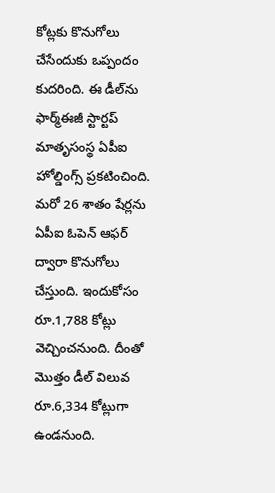కోట్లకు కొనుగోలు చేసేందుకు ఒప్పందం కుదరింది. ఈ డీల్‌ను ఫార్మ్‌ఈజీ స్టార్టప్‌ మాతృసంస్థ ఏపీఐ హోల్డింగ్స్‌ ప్రకటించింది. మరో 26 శాతం షేర్లను ఏపీఐ ఓపెన్‌ ఆఫర్‌ ద్వారా కొనుగోలు చేస్తుంది. ఇందుకోసం రూ.1,788 కోట్లు వెచ్చించనుంది. దీంతో మొత్తం డీల్‌ విలువ రూ.6,334 కోట్లుగా ఉండనుంది.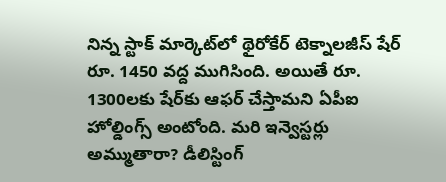నిన్న స్టాక్‌ మార్కెట్‌లో థైరోకేర్ టెక్నాలజీస్‌ షేర్ రూ. 1450 వద్ద ముగిసింది. అయితే రూ. 1300లకు షేర్‌కు ఆఫర్‌ చేస్తామని ఏపీఐ హోల్డింగ్స్‌ అంటోంది. మరి ఇన్వెస్టర్లు అమ్ముతారా? డీలిస్టింగ్‌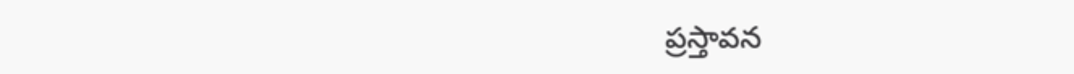ప్రస్తావన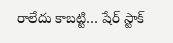రాలేదు కాబట్టి… షేర్‌ స్టాక్‌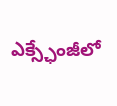ఎక్స్ఛేంజీలో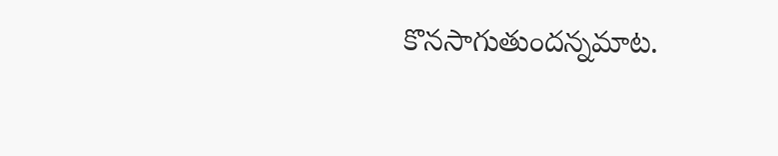కొనసాగుతుందన్నమాట.